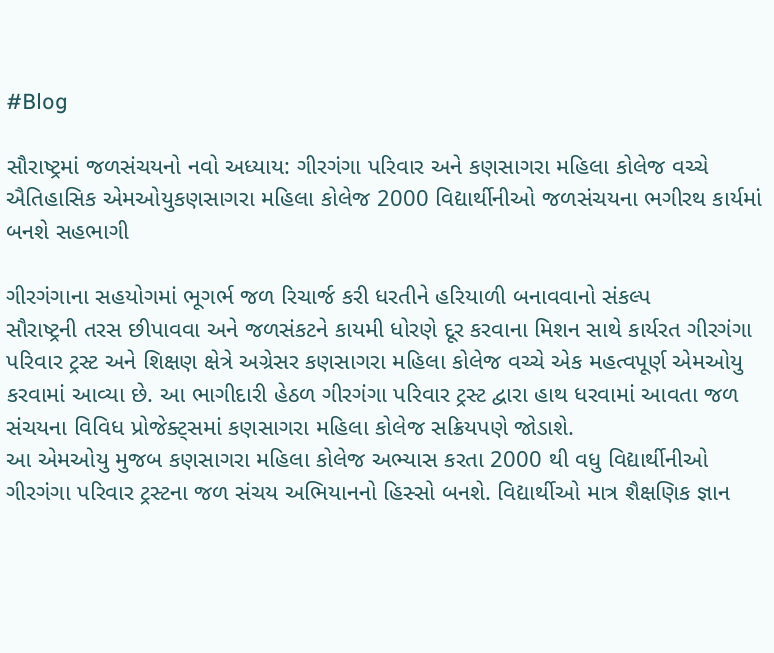#Blog

સૌરાષ્ટ્રમાં જળસંચયનો નવો અધ્યાય: ગીરગંગા પરિવાર અને કણસાગરા મહિલા કોલેજ વચ્ચે ઐતિહાસિક એમઓયુકણસાગરા મહિલા કોલેજ 2000 વિદ્યાર્થીનીઓ જળસંચયના ભગીરથ કાર્યમાં બનશે સહભાગી

ગીરગંગાના સહયોગમાં ભૂગર્ભ જળ રિચાર્જ કરી ધરતીને હરિયાળી બનાવવાનો સંકલ્પ
સૌરાષ્ટ્રની તરસ છીપાવવા અને જળસંકટને કાયમી ધોરણે દૂર કરવાના મિશન સાથે કાર્યરત ગીરગંગા પરિવાર ટ્રસ્ટ અને શિક્ષણ ક્ષેત્રે અગ્રેસર કણસાગરા મહિલા કોલેજ વચ્ચે એક મહત્વપૂર્ણ એમઓયુ કરવામાં આવ્યા છે. આ ભાગીદારી હેઠળ ગીરગંગા પરિવાર ટ્રસ્ટ દ્વારા હાથ ધરવામાં આવતા જળ સંચયના વિવિધ પ્રોજેક્ટ્સમાં કણસાગરા મહિલા કોલેજ સક્રિયપણે જોડાશે.
આ એમઓયુ મુજબ કણસાગરા મહિલા કોલેજ અભ્યાસ કરતા 2000 થી વધુ વિદ્યાર્થીનીઓ ગીરગંગા પરિવાર ટ્રસ્ટના જળ સંચય અભિયાનનો હિસ્સો બનશે. વિદ્યાર્થીઓ માત્ર શૈક્ષણિક જ્ઞાન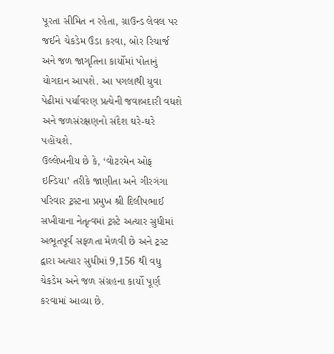પૂરતા સીમિત ન રહેતા, ગ્રાઉન્ડ લેવલ પર જઈને ચેકડેમ ઉંડા કરવા, બોર રિચાર્જ અને જળ જાગૃતિના કાર્યોમાં પોતાનું યોગદાન આપશે. આ પગલાથી યુવા પેઢીમાં પર્યાવરણ પ્રત્યેની જવાબદારી વધશે અને જળસંરક્ષણનો સંદેશ ઘરે-ઘરે પહોંચશે.
ઉલ્લેખનીય છે કે, ‘વોટરમેન ઓફ ઇન્ડિયા’ તરીકે જાણીતા અને ગીરગંગા પરિવાર ટ્રસ્ટના પ્રમુખ શ્રી દિલીપભાઈ સખીયાના નેતૃત્વમાં ટ્રસ્ટે અત્યાર સુધીમાં અભૂતપૂર્વ સફળતા મેળવી છે અને ટ્રસ્ટ દ્વારા અત્યાર સુધીમાં 9,156 થી વધુ ચેકડેમ અને જળ સંગ્રહના કાર્યો પૂર્ણ કરવામાં આવ્યા છે.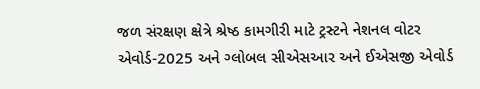જળ સંરક્ષણ ક્ષેત્રે શ્રેષ્ઠ કામગીરી માટે ટ્રસ્ટને નેશનલ વોટર એવોર્ડ-2025 અને ગ્લોબલ સીએસઆર અને ઈએસજી એવોર્ડ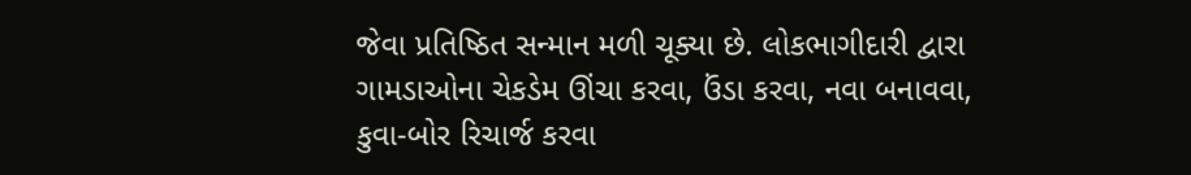જેવા પ્રતિષ્ઠિત સન્માન મળી ચૂક્યા છે. લોકભાગીદારી દ્વારા ગામડાઓના ચેકડેમ ઊંચા કરવા, ઉંડા કરવા, નવા બનાવવા, કુવા-બોર રિચાર્જ કરવા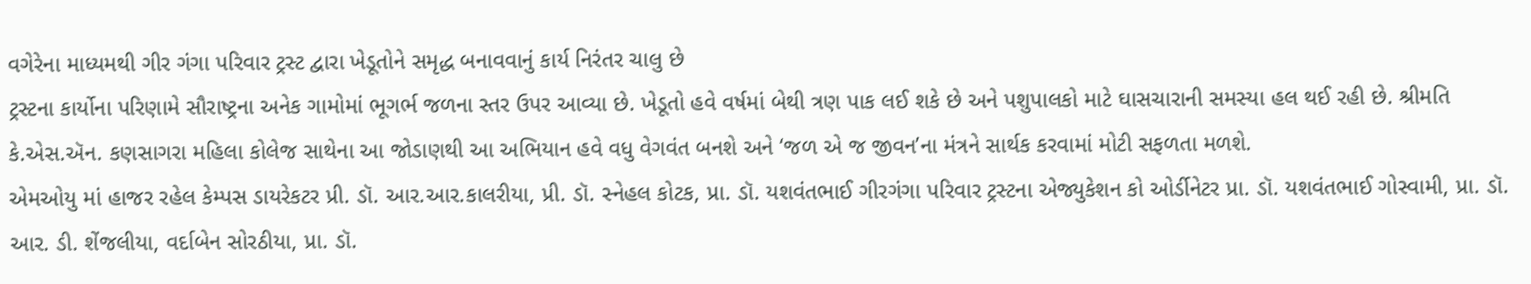વગેરેના માધ્યમથી ગીર ગંગા પરિવાર ટ્રસ્ટ દ્વારા ખેડૂતોને સમૃદ્ધ બનાવવાનું કાર્ય નિરંતર ચાલુ છે
ટ્રસ્ટના કાર્યોના પરિણામે સૌરાષ્ટ્રના અનેક ગામોમાં ભૂગર્ભ જળના સ્તર ઉપર આવ્યા છે. ખેડૂતો હવે વર્ષમાં બેથી ત્રણ પાક લઈ શકે છે અને પશુપાલકો માટે ઘાસચારાની સમસ્યા હલ થઈ રહી છે. શ્રીમતિ કે.એસ.ઍન. કણસાગરા મહિલા કોલેજ સાથેના આ જોડાણથી આ અભિયાન હવે વધુ વેગવંત બનશે અને ‘જળ એ જ જીવન’ના મંત્રને સાર્થક કરવામાં મોટી સફળતા મળશે.
એમઓયુ માં હાજર રહેલ કેમ્પસ ડાયરેકટર પ્રી. ડૉ. આર.આર.કાલરીયા, પ્રી. ડૉ. સ્નેહલ કોટક, પ્રા. ડૉ. યશવંતભાઈ ગીરગંગા પરિવાર ટ્રસ્ટના એજ્યુકેશન કો ઓર્ડીનેટર પ્રા. ડૉ. યશવંતભાઈ ગોસ્વામી, પ્રા. ડૉ. આર. ડી. શેંજલીયા, વર્દાબેન સોરઠીયા, પ્રા. ડૉ.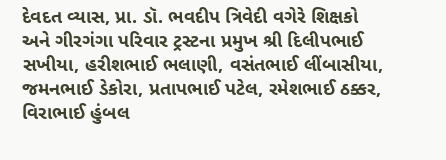દેવદત વ્યાસ, પ્રા. ડૉ. ભવદીપ ત્રિવેદી વગેરે શિક્ષકો અને ગીરગંગા પરિવાર ટ્રસ્ટના પ્રમુખ શ્રી દિલીપભાઈ સખીયા, હરીશભાઈ ભલાણી, વસંતભાઈ લીંબાસીયા, જમનભાઈ ડેકોરા, પ્રતાપભાઈ પટેલ, રમેશભાઈ ઠક્કર, વિરાભાઈ હુંબલ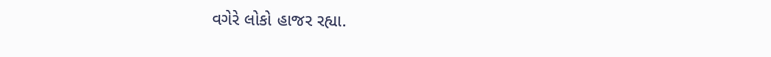વગેરે લોકો હાજર રહ્યા.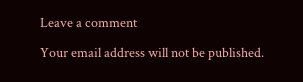Leave a comment

Your email address will not be published.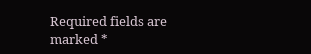Required fields are marked *